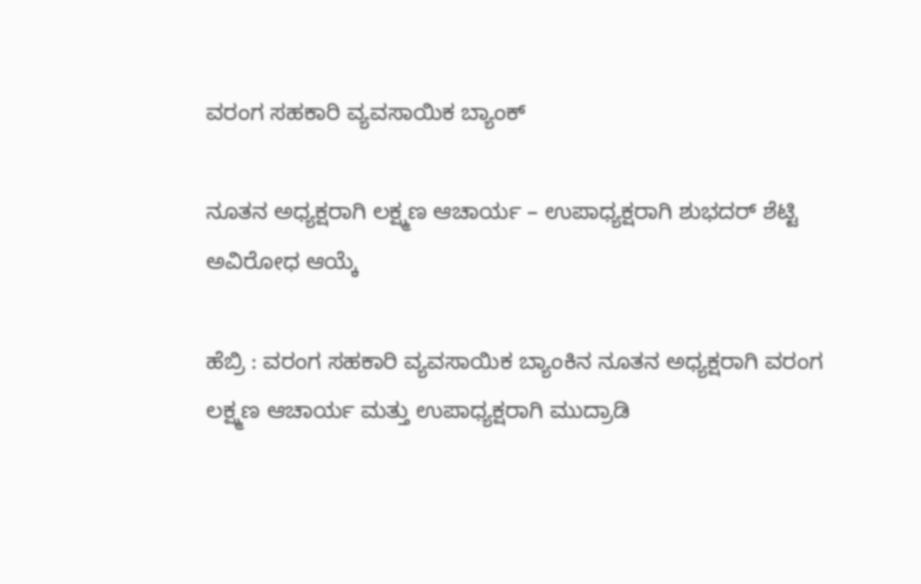ವರಂಗ ಸಹಕಾರಿ ವ್ಯವಸಾಯಿಕ ಬ್ಯಾಂಕ್

ನೂತನ ಅಧ್ಯಕ್ಷರಾಗಿ ಲಕ್ಷ್ಮಣ ಆಚಾರ್ಯ – ಉಪಾಧ್ಯಕ್ಷರಾಗಿ ಶುಭದರ್ ಶೆಟ್ಟಿ ಅವಿರೋಧ ಆಯ್ಕೆ

ಹೆಬ್ರಿ : ವರಂಗ ಸಹಕಾರಿ ವ್ಯವಸಾಯಿಕ ಬ್ಯಾಂಕಿನ ನೂತನ ಅಧ್ಯಕ್ಷರಾಗಿ ವರಂಗ ಲಕ್ಷ್ಮಣ ಆಚಾರ್ಯ ಮತ್ತು ಉಪಾಧ್ಯಕ್ಷರಾಗಿ ಮುದ್ರಾಡಿ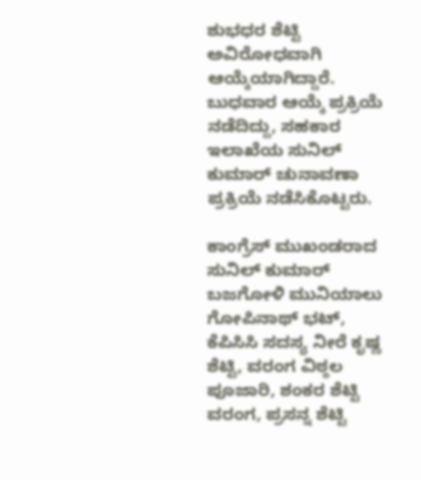ಶುಭಧರ ಶೆಟ್ಟಿ ಅವಿರೋಧವಾಗಿ ಆಯ್ಕೆಯಾಗಿದ್ದಾರೆ. ಬುಧವಾರ ಆಯ್ಕೆ ಪ್ರಕ್ರಿಯೆ ನಡೆದಿದ್ದು, ಸಹಕಾರ ಇಲಾಖೆಯ ಸುನಿಲ್ ಕುಮಾರ್ ಚುನಾವಣಾ ಪ್ರಕ್ರಿಯೆ ನಡೆಸಿಕೊಟ್ಟರು.

ಕಾಂಗ್ರೆಸ್ ಮುಖಂಡರಾದ ಸುನಿಲ್ ಕುಮಾರ್ ಬಜಗೋಳಿ ಮುನಿಯಾಲು ಗೋಪಿನಾಥ್ ಭಟ್, ಕೆಪಿಸಿಸಿ ಸದಸ್ಯ ನೀರೆ ಕೃಷ್ಣ ಶೆಟ್ಟಿ, ವರಂಗ ವಿಠ್ಠಲ ಪೂಜಾರಿ, ಶಂಕರ ಶೆಟ್ಟಿ ವರಂಗ, ಪ್ರಸನ್ನ ಶೆಟ್ಟಿ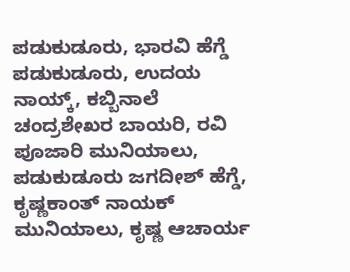ಪಡುಕುಡೂರು, ಭಾರವಿ ಹೆಗ್ಡೆ ಪಡುಕುಡೂರು, ಉದಯ ನಾಯ್ಕ್, ಕಬ್ಬಿನಾಲೆ ಚಂದ್ರಶೇಖರ ಬಾಯರಿ, ರವಿ ಪೂಜಾರಿ ಮುನಿಯಾಲು, ಪಡುಕುಡೂರು ಜಗದೀಶ್ ಹೆಗ್ಡೆ, ಕೃಷ್ಣಕಾಂತ್ ನಾಯಕ್ ಮುನಿಯಾಲು, ಕೃಷ್ಣ ಆಚಾರ್ಯ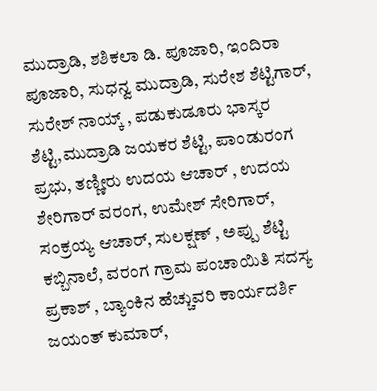ಮುದ್ರಾಡಿ, ಶಶಿಕಲಾ ಡಿ. ಪೂಜಾರಿ, ಇಂದಿರಾ ಪೂಜಾರಿ, ಸುಧನ್ವ ಮುದ್ರಾಡಿ, ಸುರೇಶ ಶೆಟ್ಟಿಗಾರ್, ಸುರೇಶ್ ನಾಯ್ಕ್ , ಪಡುಕುಡೂರು ಭಾಸ್ಕರ ಶೆಟ್ಟಿ,ಮುದ್ರಾಡಿ ಜಯಕರ ಶೆಟ್ಟಿ, ಪಾಂಡುರಂಗ ಪ್ರಭು, ತಣ್ಣೀರು ಉದಯ ಆಚಾರ್ , ಉದಯ ಶೇರಿಗಾರ್ ವರಂಗ, ಉಮೇಶ್ ಸೇರಿಗಾರ್, ಸಂಕ್ರಯ್ಯ ಆಚಾರ್, ಸುಲಕ್ಷಣ್ , ಅಪ್ಪು ಶೆಟ್ಟಿ ಕಬ್ಬಿನಾಲೆ, ವರಂಗ ಗ್ರಾಮ‌ ಪಂಚಾಯಿತಿ ಸದಸ್ಯ ಪ್ರಕಾಶ್ , ಬ್ಯಾಂಕಿನ ಹೆಚ್ಚುವರಿ ಕಾರ್ಯದರ್ಶಿ ಜಯಂತ್ ಕುಮಾರ್,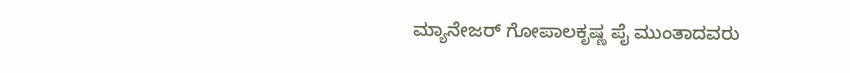ಮ್ಯಾನೇಜರ್ ಗೋಪಾಲಕೃಷ್ಣ ಪೈ ಮುಂತಾದವರು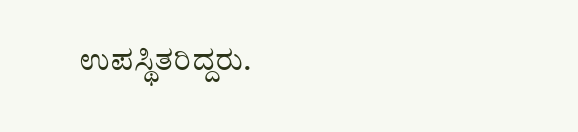ಉಪಸ್ಥಿತರಿದ್ದರು.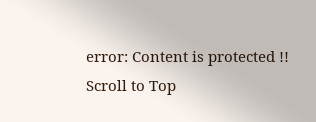error: Content is protected !!
Scroll to Top